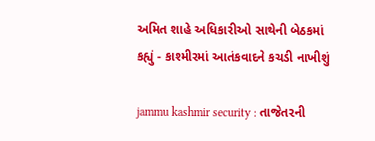અમિત શાહે અધિકારીઓ સાથેની બેઠકમાં કહ્યું - કાશ્મીરમાં આતંકવાદને કચડી નાખીશું

jammu kashmir security : તાજેતરની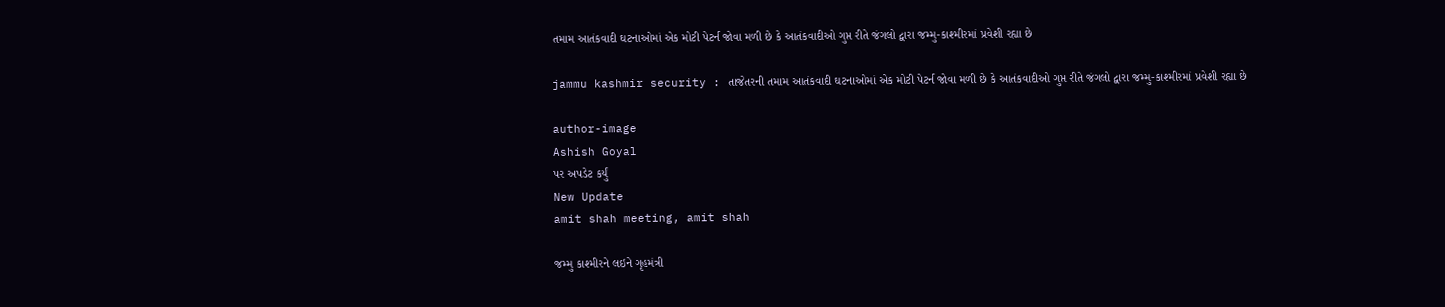તમામ આતંકવાદી ઘટનાઓમાં એક મોટી પેટર્ન જોવા મળી છે કે આતંકવાદીઓ ગુપ્ત રીતે જંગલો દ્વારા જમ્મુ-કાશ્મીરમાં પ્રવેશી રહ્યા છે

jammu kashmir security : તાજેતરની તમામ આતંકવાદી ઘટનાઓમાં એક મોટી પેટર્ન જોવા મળી છે કે આતંકવાદીઓ ગુપ્ત રીતે જંગલો દ્વારા જમ્મુ-કાશ્મીરમાં પ્રવેશી રહ્યા છે

author-image
Ashish Goyal
પર અપડેટ કર્યું
New Update
amit shah meeting, amit shah

જમ્મુ કાશ્મીરને લઇને ગૃહમંત્રી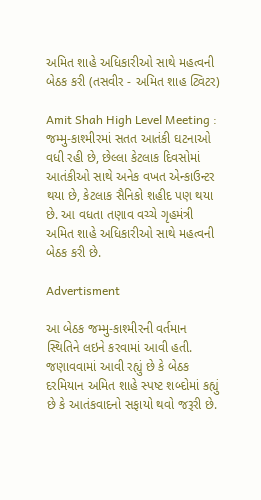અમિત શાહે અધિકારીઓ સાથે મહત્વની બેઠક કરી (તસવીર - અમિત શાહ ટ્વિટર)

Amit Shah High Level Meeting : જમ્મુ-કાશ્મીરમાં સતત આતંકી ઘટનાઓ વધી રહી છે, છેલ્લા કેટલાક દિવસોમાં આતંકીઓ સાથે અનેક વખત એન્કાઉન્ટર થયા છે, કેટલાક સૈનિકો શહીદ પણ થયા છે. આ વધતા તણાવ વચ્ચે ગૃહમંત્રી અમિત શાહે અધિકારીઓ સાથે મહત્વની બેઠક કરી છે.

Advertisment

આ બેઠક જમ્મુ-કાશ્મીરની વર્તમાન સ્થિતિને લઇને કરવામાં આવી હતી. જણાવવામાં આવી રહ્યું છે કે બેઠક દરમિયાન અમિત શાહે સ્પષ્ટ શબ્દોમાં કહ્યું છે કે આતંકવાદનો સફાયો થવો જરૂરી છે.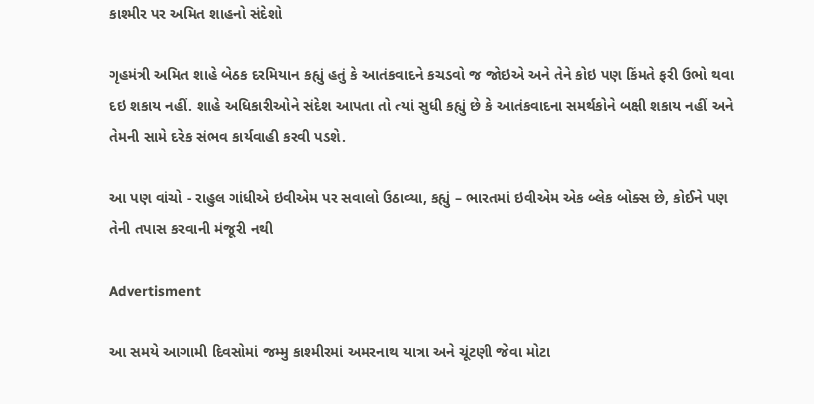કાશ્મીર પર અમિત શાહનો સંદેશો

ગૃહમંત્રી અમિત શાહે બેઠક દરમિયાન કહ્યું હતું કે આતંકવાદને કચડવો જ જોઇએ અને તેને કોઇ પણ કિંમતે ફરી ઉભો થવા દઇ શકાય નહીં. શાહે અધિકારીઓને સંદેશ આપતા તો ત્યાં સુધી કહ્યું છે કે આતંકવાદના સમર્થકોને બક્ષી શકાય નહીં અને તેમની સામે દરેક સંભવ કાર્યવાહી કરવી પડશે.

આ પણ વાંચો - રાહુલ ગાંધીએ ઇવીએમ પર સવાલો ઉઠાવ્યા, કહ્યું – ભારતમાં ઇવીએમ એક બ્લેક બોક્સ છે, કોઈને પણ તેની તપાસ કરવાની મંજૂરી નથી

Advertisment

આ સમયે આગામી દિવસોમાં જમ્મુ કાશ્મીરમાં અમરનાથ યાત્રા અને ચૂંટણી જેવા મોટા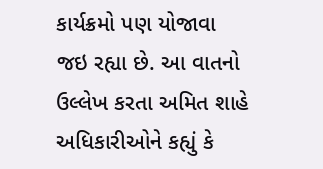કાર્યક્રમો પણ યોજાવા જઇ રહ્યા છે. આ વાતનો ઉલ્લેખ કરતા અમિત શાહે અધિકારીઓને કહ્યું કે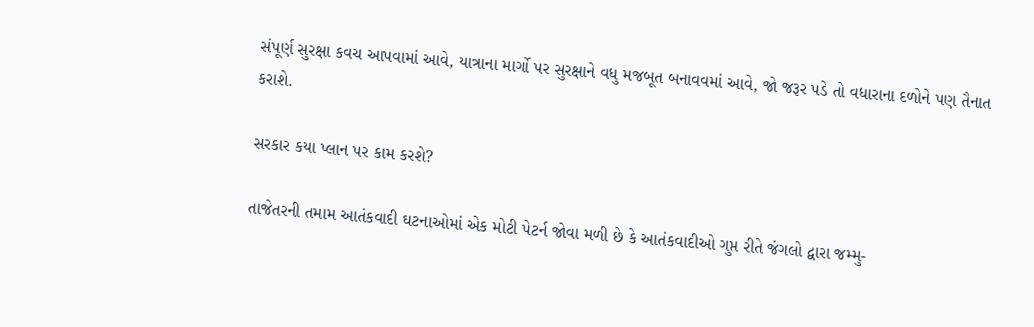સંપૂર્ણ સુરક્ષા કવચ આપવામાં આવે, યાત્રાના માર્ગો પર સુરક્ષાને વધુ મજબૂત બનાવવમાં આવે, જો જરૂર પડે તો વધારાના દળોને પણ તૈનાત કરાશે.

સરકાર કયા પ્લાન પર કામ કરશે?

તાજેતરની તમામ આતંકવાદી ઘટનાઓમાં એક મોટી પેટર્ન જોવા મળી છે કે આતંકવાદીઓ ગુપ્ત રીતે જંગલો દ્વારા જમ્મુ-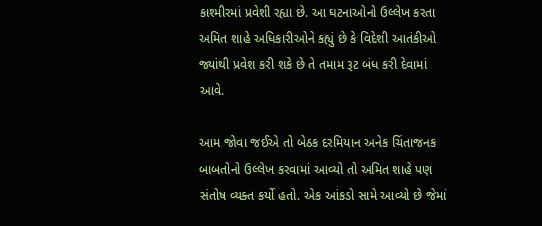કાશ્મીરમાં પ્રવેશી રહ્યા છે. આ ઘટનાઓનો ઉલ્લેખ કરતા અમિત શાહે અધિકારીઓને કહ્યું છે કે વિદેશી આતંકીઓ જ્યાંથી પ્રવેશ કરી શકે છે તે તમામ રૂટ બંધ કરી દેવામાં આવે.

આમ જોવા જઈએ તો બેઠક દરમિયાન અનેક ચિંતાજનક બાબતોનો ઉલ્લેખ કરવામાં આવ્યો તો અમિત શાહે પણ સંતોષ વ્યક્ત કર્યો હતો. એક આંકડો સામે આવ્યો છે જેમાં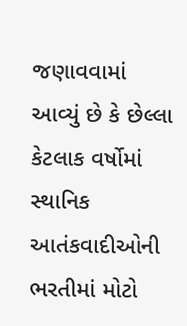જણાવવામાં આવ્યું છે કે છેલ્લા કેટલાક વર્ષોમાં સ્થાનિક આતંકવાદીઓની ભરતીમાં મોટો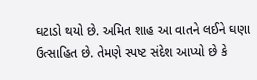ઘટાડો થયો છે. અમિત શાહ આ વાતને લઈને ઘણા ઉત્સાહિત છે. તેમણે સ્પષ્ટ સંદેશ આપ્યો છે કે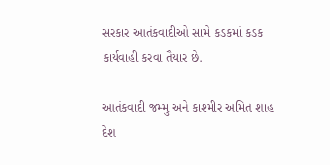સરકાર આતંકવાદીઓ સામે કડકમાં કડક કાર્યવાહી કરવા તૈયાર છે.

આતંકવાદી જમ્મુ અને કાશ્મીર અમિત શાહ દેશ